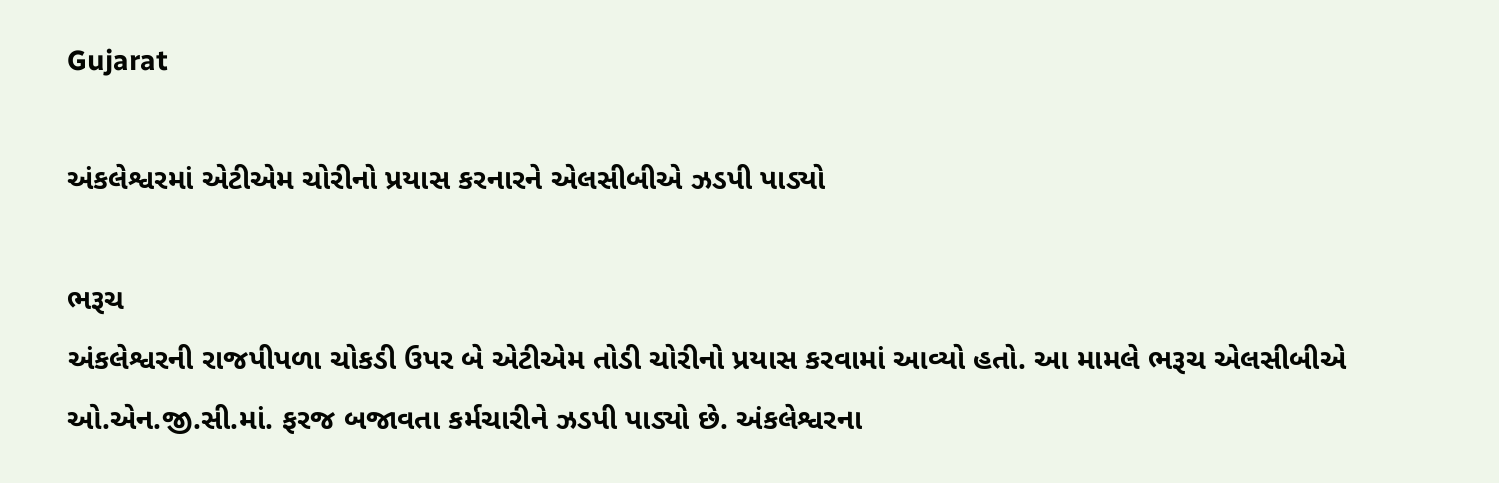Gujarat

અંકલેશ્વરમાં એટીએમ ચોરીનો પ્રયાસ કરનારને એલસીબીએ ઝડપી પાડ્યો

ભરૂચ
અંકલેશ્વરની રાજપીપળા ચોકડી ઉપર બે એટીએમ તોડી ચોરીનો પ્રયાસ કરવામાં આવ્યો હતો. આ મામલે ભરૂચ એલસીબીએ ઓ.એન.જી.સી.માં. ફરજ બજાવતા કર્મચારીને ઝડપી પાડ્યો છે. અંકલેશ્વરના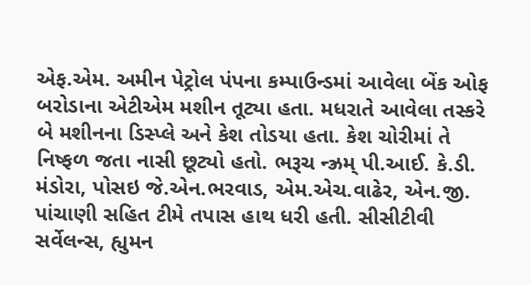એફ.એમ. અમીન પેટ્રોલ પંપના કમ્પાઉન્ડમાં આવેલા બેંક ઓફ બરોડાના એટીએમ મશીન તૂટ્યા હતા. મધરાતે આવેલા તસ્કરે બે મશીનના ડિસ્પ્લે અને કેશ તોડયા હતા. કેશ ચોરીમાં તે નિષ્ફળ જતા નાસી છૂટ્યો હતો. ભરૂચ ન્ઝ્રમ્ પી.આઈ. કે.ડી. મંડોરા, પોસઇ જે.એન.ભરવાડ, એમ.એચ.વાઢેર, એન.જી. પાંચાણી સહિત ટીમે તપાસ હાથ ધરી હતી. સીસીટીવી સર્વેલન્સ, હ્યુમન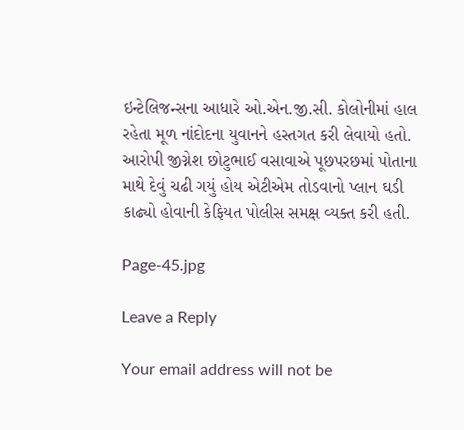ઇન્ટેલિજન્સના આધારે ઓ.એન.જી.સી. કોલોનીમાં હાલ રહેતા મૂળ નાંદોદના યુવાનને હસ્તગત કરી લેવાયો હતો. આરોપી જીગ્નેશ છોટુભાઈ વસાવાએ પૂછપરછમાં પોતાના માથે દેવું ચઢી ગયું હોય એટીએમ તોડવાનો પ્લાન ઘડી કાઢ્યો હોવાની કેફિયત પોલીસ સમક્ષ વ્યક્ત કરી હતી.

Page-45.jpg

Leave a Reply

Your email address will not be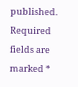published. Required fields are marked *